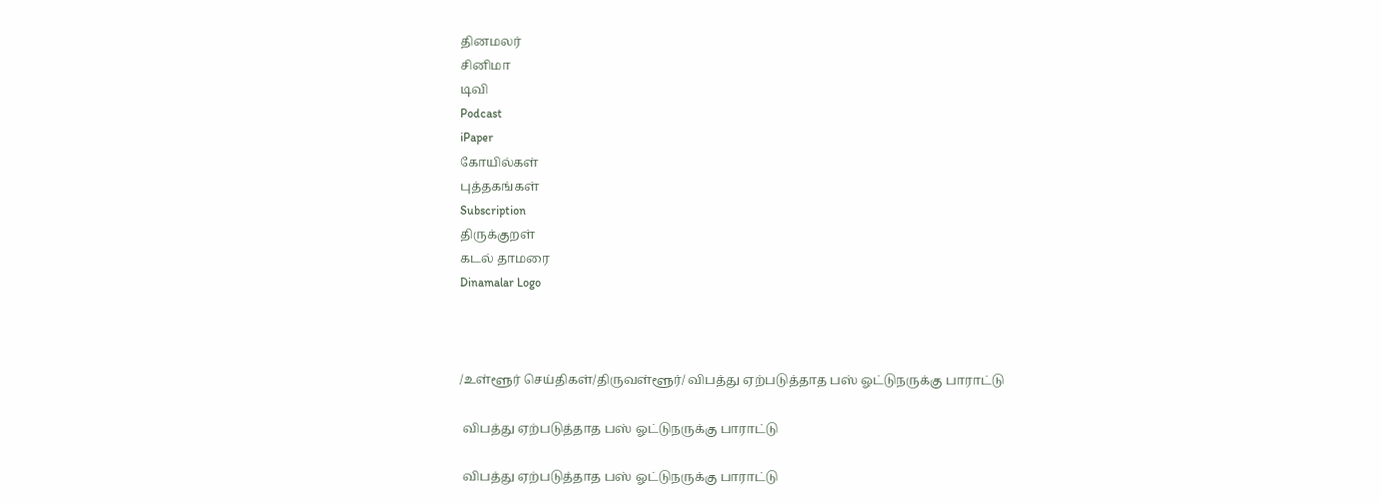தினமலர்
சினிமா
டிவி
Podcast
iPaper
கோயில்கள்
புத்தகங்கள்
Subscription
திருக்குறள்
கடல் தாமரை
Dinamalar Logo



/உள்ளூர் செய்திகள்/திருவள்ளூர்/ விபத்து ஏற்படுத்தாத பஸ் ஓட்டுநருக்கு பாராட்டு

 விபத்து ஏற்படுத்தாத பஸ் ஓட்டுநருக்கு பாராட்டு

 விபத்து ஏற்படுத்தாத பஸ் ஓட்டுநருக்கு பாராட்டு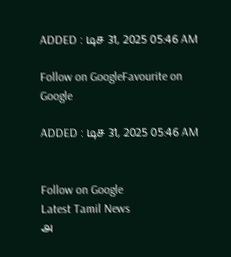ADDED : டிச 31, 2025 05:46 AM

Follow on GoogleFavourite on Google

ADDED : டிச 31, 2025 05:46 AM


Follow on Google
Latest Tamil News
அ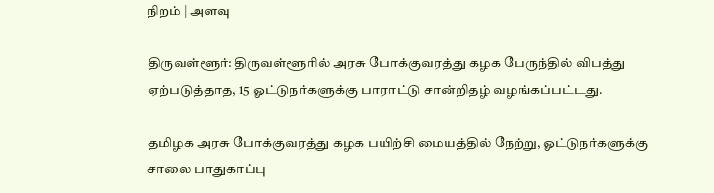நிறம் | அளவு

திருவள்ளூர்: திருவள்ளூரில் அரசு போக்குவரத்து கழக பேருந்தில் விபத்து ஏற்படுத்தாத, 15 ஓட்டுநர்களுக்கு பாராட்டு சான்றிதழ் வழங்கப்பட்டது.

தமிழக அரசு போக்குவரத்து கழக பயிற்சி மையத்தில் நேற்று, ஓட்டுநர்களுக்கு சாலை பாதுகாப்பு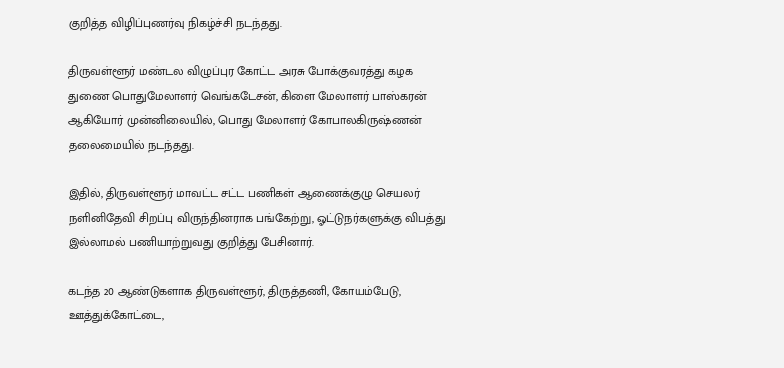குறித்த விழிப்புணர்வு நிகழ்ச்சி நடந்தது.

திருவள்ளூர் மண்டல விழுப்புர கோட்ட அரசு போக்குவரத்து கழக துணை பொதுமேலாளர் வெங்கடேசன், கிளை மேலாளர் பாஸ்கரன் ஆகியோர் முன்னிலையில், பொது மேலாளர் கோபாலகிருஷ்ணன் தலைமையில் நடந்தது.

இதில், திருவள்ளூர் மாவட்ட சட்ட பணிகள் ஆணைக்குழு செயலர் நளினிதேவி சிறப்பு விருந்தினராக பங்கேற்று, ஓட்டுநர்களுக்கு விபத்து இல்லாமல் பணியாற்றுவது குறித்து பேசினார்.

கடந்த 20 ஆண்டுகளாக திருவள்ளூர், திருத்தணி, கோயம்பேடு, ஊத்துக்கோட்டை,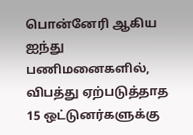பொன்னேரி ஆகிய ஐந்து பணிமனைகளில், விபத்து ஏற்படுத்தாத 15 ஒட்டுனர்களுக்கு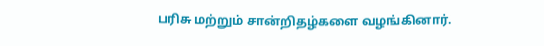பரிசு மற்றும் சான்றிதழ்களை வழங்கினார்.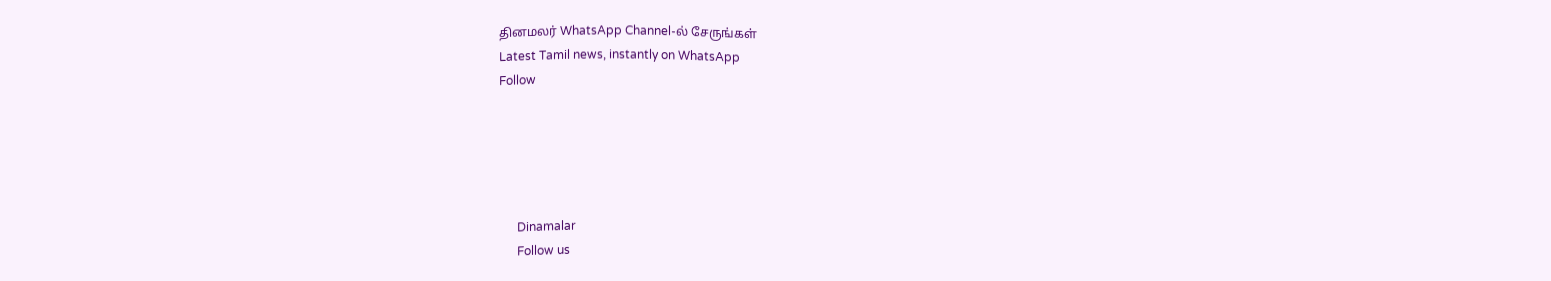தினமலர் WhatsApp Channel-ல் சேருங்கள்
Latest Tamil news, instantly on WhatsApp
Follow





      Dinamalar
      Follow us